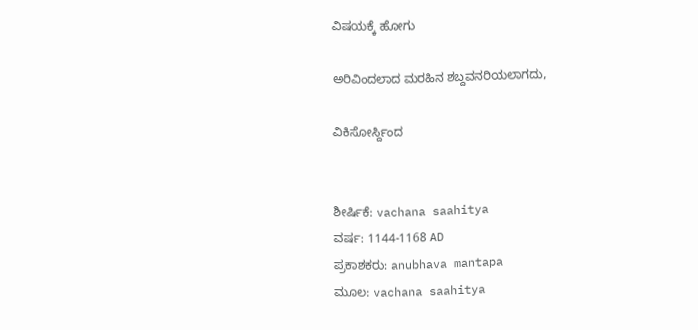ವಿಷಯಕ್ಕೆ ಹೋಗು

ಅರಿವಿಂದಲಾದ ಮರಹಿನ ಶಬ್ದವನರಿಯಲಾಗದು,

ವಿಕಿಸೋರ್ಸ್ದಿಂದ


ಶೀರ್ಷಿಕೆ: vachana saahitya
ವರ್ಷ: 1144-1168 AD
ಪ್ರಕಾಶಕರು: anubhava mantapa
ಮೂಲ: vachana saahitya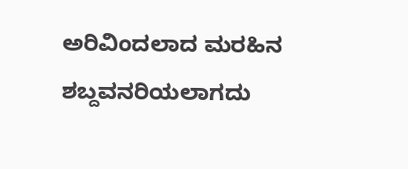ಅರಿವಿಂದಲಾದ ಮರಹಿನ ಶಬ್ದವನರಿಯಲಾಗದು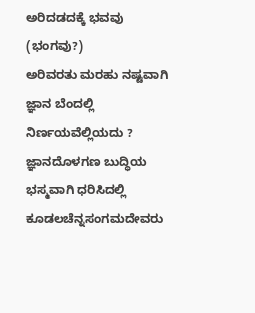ಅರಿದಡದಕ್ಕೆ ಭವವು (ಭಂಗವು?)
ಅರಿವರತು ಮರಹು ನಷ್ಟವಾಗಿ ಜ್ಞಾನ ಬೆಂದಲ್ಲಿ ನಿರ್ಣಯವೆಲ್ಲಿಯದು ? ಜ್ಞಾನದೊಳಗಣ ಬುದ್ಧಿಯ ಭಸ್ಮವಾಗಿ ಧರಿಸಿದಲ್ಲಿ ಕೂಡಲಚೆನ್ನಸಂಗಮದೇವರು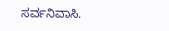ಸರ್ವನಿವಾಸಿ.